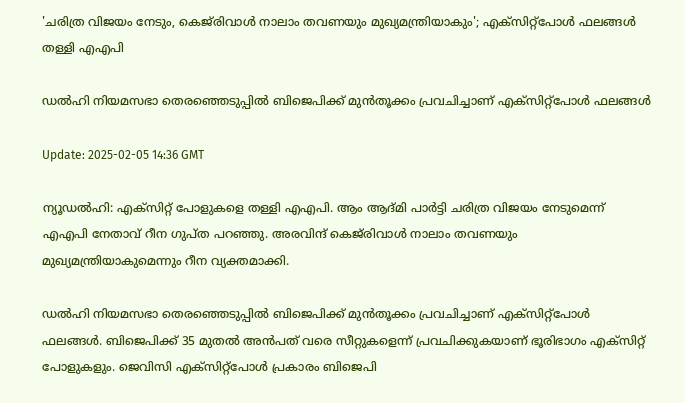'ചരിത്ര വിജയം നേടും, കെജ്‌രിവാൾ നാലാം തവണയും മുഖ്യമന്ത്രിയാകും'; എക്‌സിറ്റ്‌പോൾ ഫലങ്ങൾ തള്ളി എഎപി

ഡൽഹി നിയമസഭാ തെരഞ്ഞെടുപ്പിൽ ബിജെപിക്ക് മുൻതൂക്കം പ്രവചിച്ചാണ് എക്‌സിറ്റ്‌പോൾ ഫലങ്ങൾ

Update: 2025-02-05 14:36 GMT

ന്യൂഡല്‍ഹി: എക്സിറ്റ് പോളുകളെ തള്ളി എഎപി. ആം ആദ്മി പാര്‍ട്ടി ചരിത്ര വിജയം നേടുമെന്ന് എഎപി നേതാവ് റീന ഗുപ്ത പറഞ്ഞു. അരവിന്ദ് കെജ്‌രിവാൾ നാലാം തവണയും മുഖ്യമന്ത്രിയാകുമെന്നും റീന വ്യക്തമാക്കി.

ഡൽഹി നിയമസഭാ തെരഞ്ഞെടുപ്പിൽ ബിജെപിക്ക് മുൻതൂക്കം പ്രവചിച്ചാണ് എക്‌സിറ്റ്‌പോൾ ഫലങ്ങൾ. ബിജെപിക്ക് 35 മുതൽ അൻപത് വരെ സീറ്റുകളെന്ന് പ്രവചിക്കുകയാണ് ഭൂരിഭാഗം എക്സിറ്റ് പോളുകളും. ജെവിസി എക്‌സിറ്റ്‌പോൾ പ്രകാരം ബിജെപി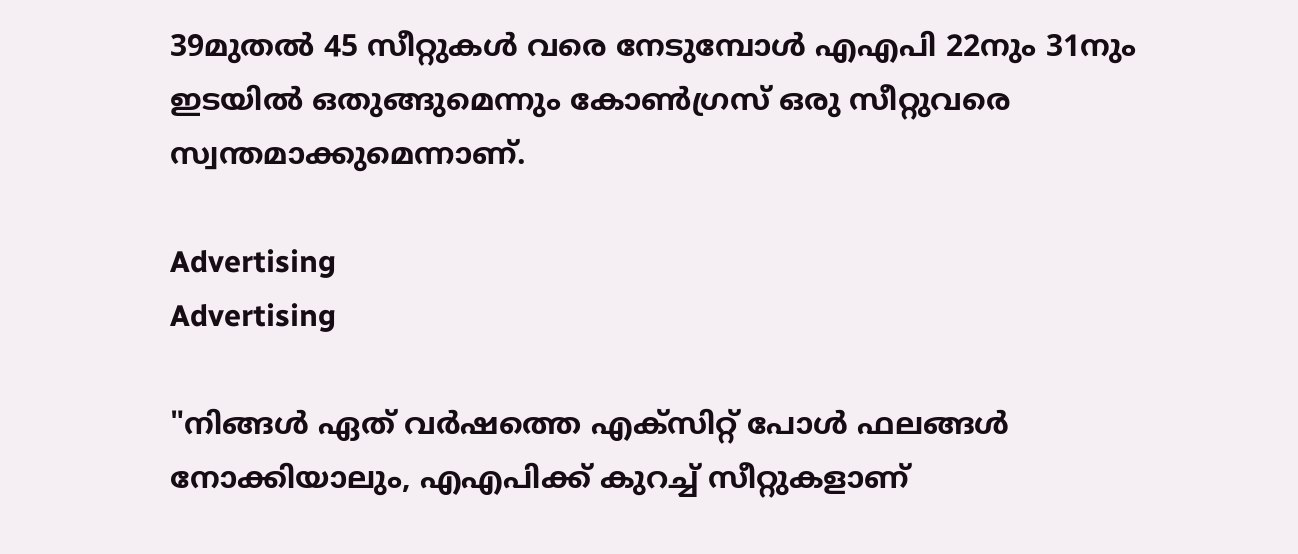39മുതൽ 45 സീറ്റുകൾ വരെ നേടുമ്പോൾ എഎപി 22നും 31നും ഇടയിൽ ഒതുങ്ങുമെന്നും കോൺഗ്രസ് ഒരു സീറ്റുവരെ സ്വന്തമാക്കുമെന്നാണ്.

Advertising
Advertising

"നിങ്ങൾ ഏത് വര്‍ഷത്തെ എക്‌സിറ്റ് പോൾ ഫലങ്ങള്‍ നോക്കിയാലും, എഎപിക്ക് കുറച്ച് സീറ്റുകളാണ്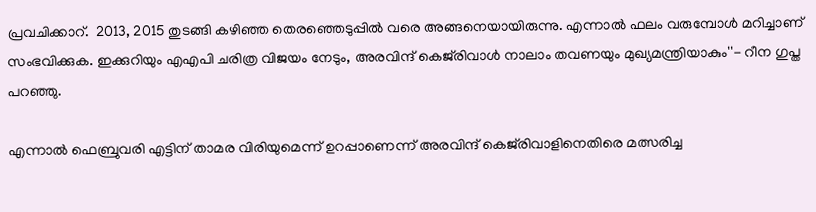പ്രവചിക്കാറ്.  2013, 2015 തുടങ്ങി കഴിഞ്ഞ തെരഞ്ഞെടുപ്പില്‍ വരെ അങ്ങനെയായിരുന്നു. എന്നാൽ ഫലം വരുമ്പോള്‍ മറിച്ചാണ് സംഭവിക്കുക. ഇക്കുറിയും എഎപി ചരിത്ര വിജയം നേടും, അരവിന്ദ് കെജ്‌രിവാൾ നാലാം തവണയും മുഖ്യമന്ത്രിയാകും''- റീന ഗുപ്ത പറഞ്ഞു.

എന്നാല്‍ ഫെബ്രുവരി എട്ടിന് താമര വിരിയുമെന്ന് ഉറപ്പാണെന്ന് അരവിന്ദ് കെജ്‌രിവാളിനെതിരെ മത്സരിച്ച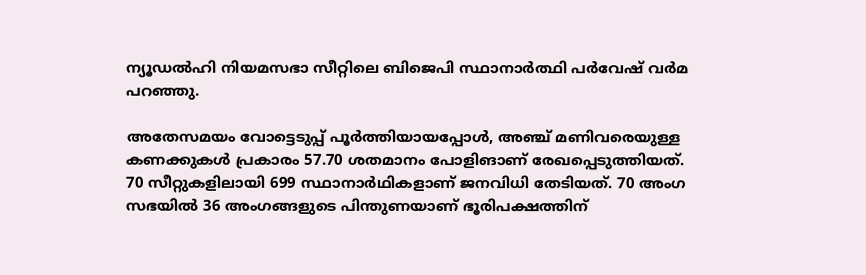ന്യൂഡൽഹി നിയമസഭാ സീറ്റിലെ ബിജെപി സ്ഥാനാർത്ഥി പർവേഷ് വർമ പറഞ്ഞു.

അതേസമയം വോട്ടെടുപ്പ് പൂർത്തിയായപ്പോള്‍, അഞ്ച് മണിവരെയുള്ള കണക്കുകൾ പ്രകാരം 57.70 ശതമാനം പോളിങാണ് രേഖപ്പെടുത്തിയത്. 70 സീറ്റുകളിലായി 699 സ്ഥാനാർഥികളാണ് ജനവിധി തേടിയത്. 70 അംഗ സഭയിൽ 36 അംഗങ്ങളുടെ പിന്തുണയാണ് ഭൂരിപക്ഷത്തിന്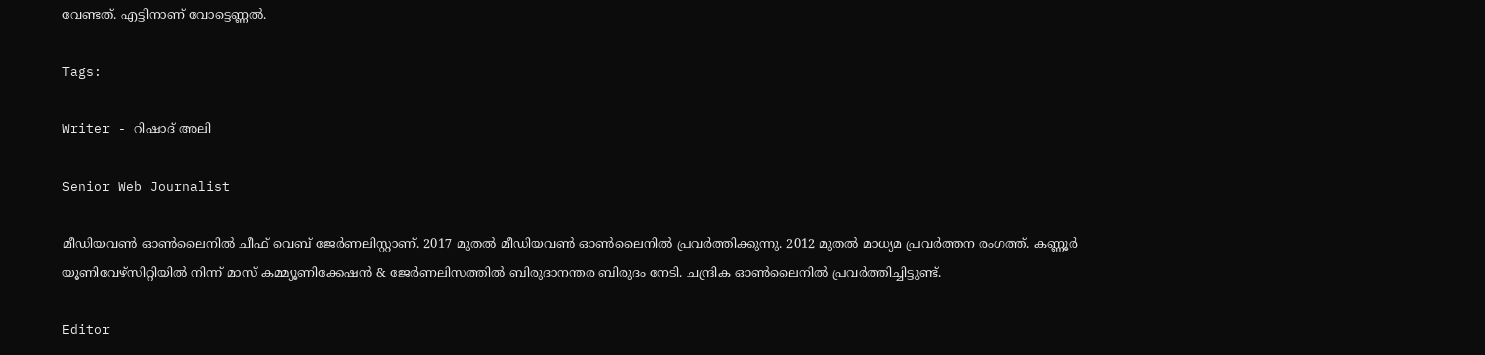വേണ്ടത്. എട്ടിനാണ് വോട്ടെണ്ണല്‍.

Tags:

Writer - റിഷാദ് അലി

Senior Web Journalist

മീഡിയവൺ ഓൺലൈനിൽ ചീഫ് വെബ് ജേർണലിസ്റ്റാണ്. 2017 മുതൽ മീഡിയവൺ ഓൺലൈനിൽ പ്രവർത്തിക്കുന്നു. 2012 മുതൽ മാധ്യമ പ്രവർത്തന രംഗത്ത്. കണ്ണൂര്‍ യൂണിവേഴ്‌സിറ്റിയിൽ നിന്ന് മാസ് കമ്മ്യൂണിക്കേഷന്‍ & ജേര്‍ണലിസത്തില്‍ ബിരുദാനന്തര ബിരുദം നേടി. ചന്ദ്രിക ഓണ്‍ലൈനില്‍ പ്രവര്‍ത്തിച്ചിട്ടുണ്ട്.

Editor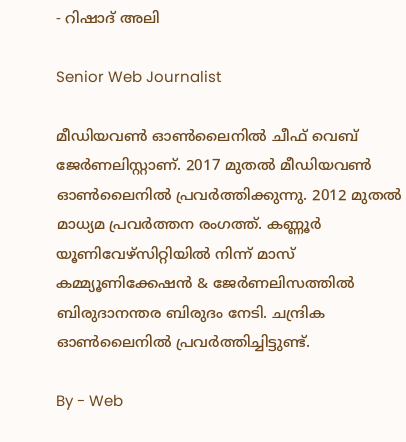- റിഷാദ് അലി

Senior Web Journalist

മീഡിയവൺ ഓൺലൈനിൽ ചീഫ് വെബ് ജേർണലിസ്റ്റാണ്. 2017 മുതൽ മീഡിയവൺ ഓൺലൈനിൽ പ്രവർത്തിക്കുന്നു. 2012 മുതൽ മാധ്യമ പ്രവർത്തന രംഗത്ത്. കണ്ണൂര്‍ യൂണിവേഴ്‌സിറ്റിയിൽ നിന്ന് മാസ് കമ്മ്യൂണിക്കേഷന്‍ & ജേര്‍ണലിസത്തില്‍ ബിരുദാനന്തര ബിരുദം നേടി. ചന്ദ്രിക ഓണ്‍ലൈനില്‍ പ്രവര്‍ത്തിച്ചിട്ടുണ്ട്.

By - Web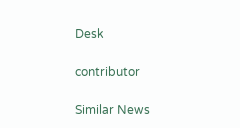Desk

contributor

Similar News